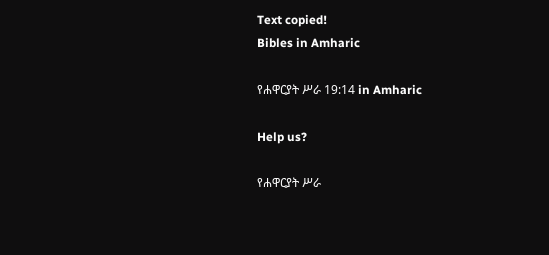Text copied!
Bibles in Amharic

የሐዋርያት ሥራ 19:14 in Amharic

Help us?

የሐዋርያት ሥራ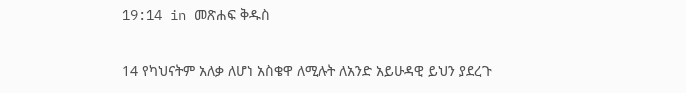19:14 in መጽሐፍ ቅዱስ

14 የካህናትም አለቃ ለሆነ አስቄዋ ለሚሉት ለአንድ አይሁዳዊ ይህን ያደረጉ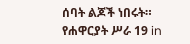ሰባት ልጆች ነበሩት።
የሐዋርያት ሥራ 19 in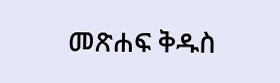መጽሐፍ ቅዱስ